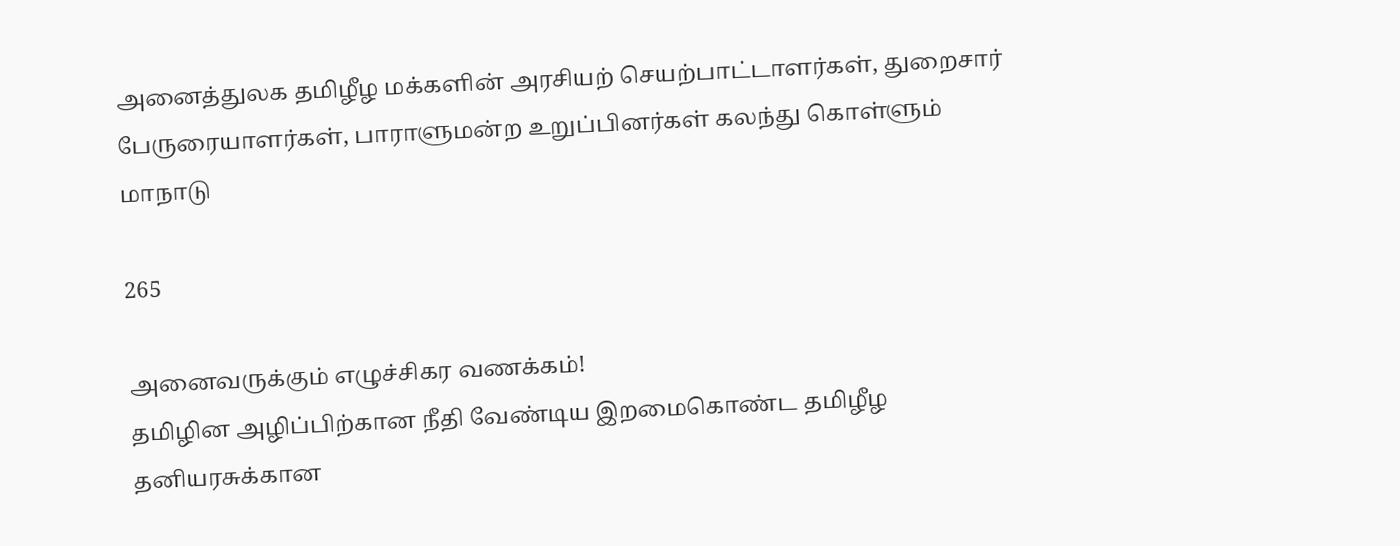அனைத்துலக தமிழீழ மக்களின் அரசியற் செயற்பாட்டாளர்கள், துறைசார் பேருரையாளர்கள், பாராளுமன்ற உறுப்பினர்கள் கலந்து கொள்ளும் மாநாடு

265

அனைவருக்கும் எழுச்சிகர வணக்கம்!
தமிழின அழிப்பிற்கான நீதி வேண்டிய இறமைகொண்ட தமிழீழ தனியரசுக்கான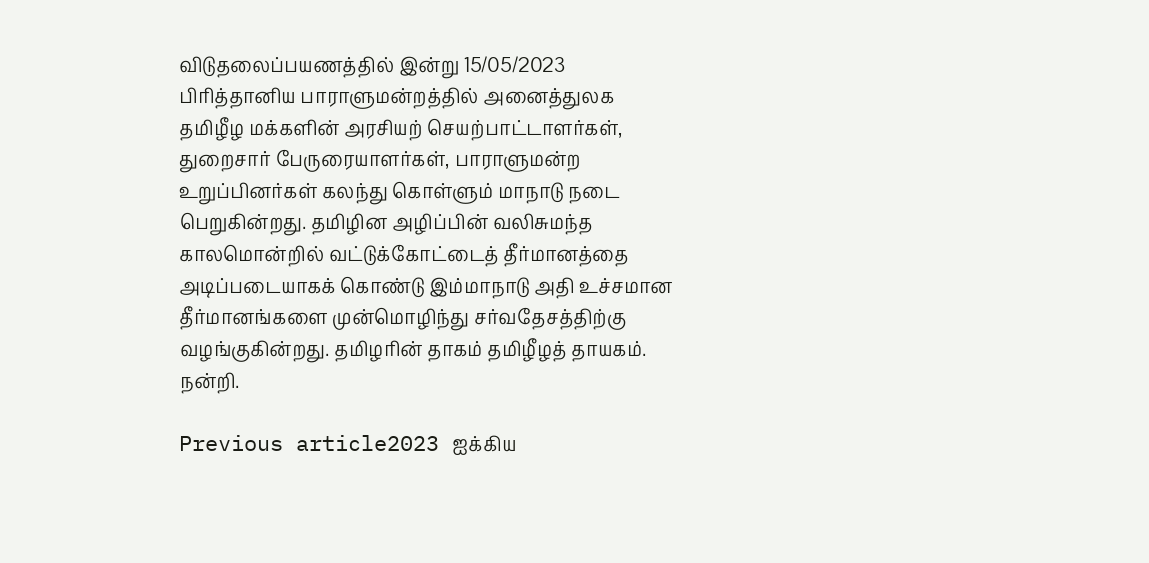விடுதலைப்பயணத்தில் இன்று 15/05/2023 பிரித்தானிய பாராளுமன்றத்தில் அனைத்துலக தமிழீழ மக்களின் அரசியற் செயற்பாட்டாளர்கள், துறைசார் பேருரையாளர்கள், பாராளுமன்ற உறுப்பினர்கள் கலந்து கொள்ளும் மாநாடு நடை பெறுகின்றது. தமிழின அழிப்பின் வலிசுமந்த காலமொன்றில் வட்டுக்கோட்டைத் தீர்மானத்தை அடிப்படையாகக் கொண்டு இம்மாநாடு அதி உச்சமான தீர்மானங்களை முன்மொழிந்து சர்வதேசத்திற்கு வழங்குகின்றது. தமிழரின் தாகம் தமிழீழத் தாயகம். நன்றி.

Previous article2023 ஐக்கிய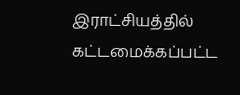இராட்சியத்தில் கட்டமைக்கப்பட்ட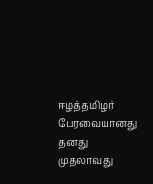ஈழத்தமிழர் பேரவையானது தனது முதலாவது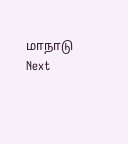மாநாடு
Next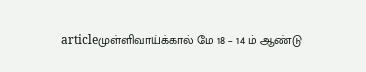articleமுள்ளிவாய்க்கால் மே 18 – 14 ம் ஆண்டு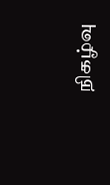நிகழ்வு